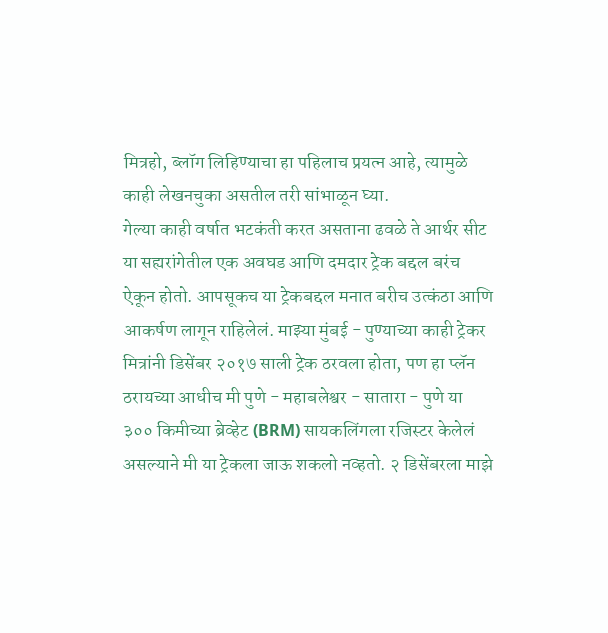मित्रहो, ब्लॉग लिहिण्याचा हा पहिलाच प्रयत्न आहे, त्यामुळे काही लेखनचुका असतील तरी सांभाळून घ्या.
गेल्या काही वर्षात भटकंती करत असताना ढवळे ते आर्थर सीट या सह्यरांगेतील एक अवघड आणि दमदार ट्रेक बद्दल बरंच ऐकून होतो. आपसूकच या ट्रेकबद्दल मनात बरीच उत्कंठा आणि आकर्षण लागून राहिलेलं. माझ्या मुंबई - पुण्याच्या काही ट्रेकर मित्रांनी डिसेंबर २०१७ साली ट्रेक ठरवला होता, पण हा प्लॅन ठरायच्या आधीच मी पुणे - महाबलेश्वर - सातारा - पुणे या ३०० किमीच्या ब्रेव्हेट (BRM) सायकलिंगला रजिस्टर केलेलं असल्याने मी या ट्रेकला जाऊ शकलो नव्हतो. २ डिसेंबरला माझे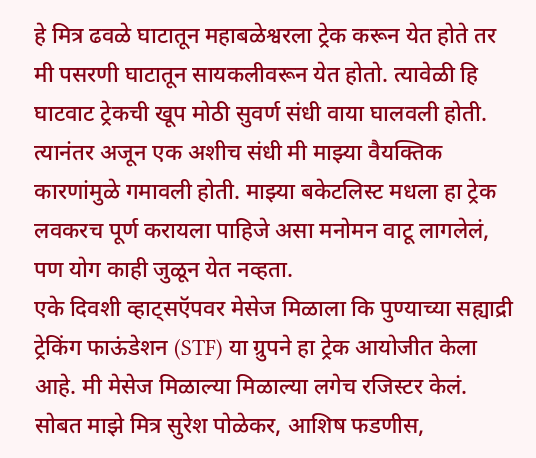हे मित्र ढवळे घाटातून महाबळेश्वरला ट्रेक करून येत होते तर मी पसरणी घाटातून सायकलीवरून येत होतो. त्यावेळी हि घाटवाट ट्रेकची खूप मोठी सुवर्ण संधी वाया घालवली होती. त्यानंतर अजून एक अशीच संधी मी माझ्या वैयक्तिक कारणांमुळे गमावली होती. माझ्या बकेटलिस्ट मधला हा ट्रेक लवकरच पूर्ण करायला पाहिजे असा मनोमन वाटू लागलेलं, पण योग काही जुळून येत नव्हता.
एके दिवशी व्हाट्सऍपवर मेसेज मिळाला कि पुण्याच्या सह्याद्री ट्रेकिंग फाऊंडेशन (STF) या ग्रुपने हा ट्रेक आयोजीत केला आहे. मी मेसेज मिळाल्या मिळाल्या लगेच रजिस्टर केलं. सोबत माझे मित्र सुरेश पोळेकर, आशिष फडणीस,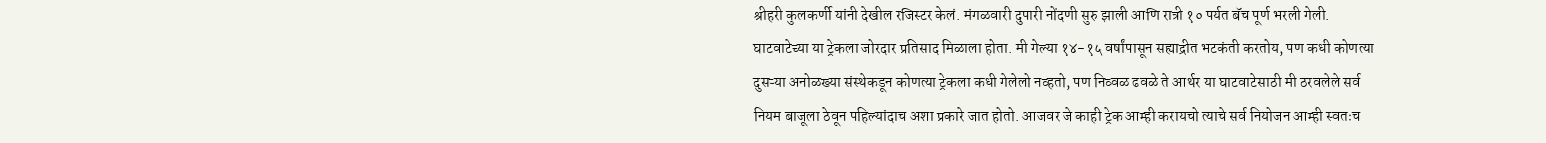श्रीहरी कुलकर्णी यांनी देखील रजिस्टर केलं. मंगळवारी दुपारी नोंदणी सुरु झाली आणि रात्री १० पर्यत बॅच पूर्ण भरली गेली. घाटवाटेच्या या ट्रेकला जोरदार प्रतिसाद मिळाला होता. मी गेल्या १४-१५ वर्षांपासून सह्याद्रीत भटकंती करतोय, पण कधी कोणत्या दुसऱ्या अनोळख्या संस्थेकडून कोणत्या ट्रेकला कधी गेलेलो नव्हतो, पण निव्वळ ढवळे ते आर्थर या घाटवाटेसाठी मी ठरवलेले सर्व नियम बाजूला ठेवून पहिल्यांदाच अशा प्रकारे जात होतो. आजवर जे काही ट्रेक आम्ही करायचो त्याचे सर्व नियोजन आम्ही स्वतःच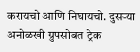करायचो आणि निघायचो. दुसऱ्या अनोळखी ग्रुपसोबत ट्रेक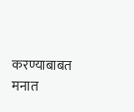करण्याबाबत मनात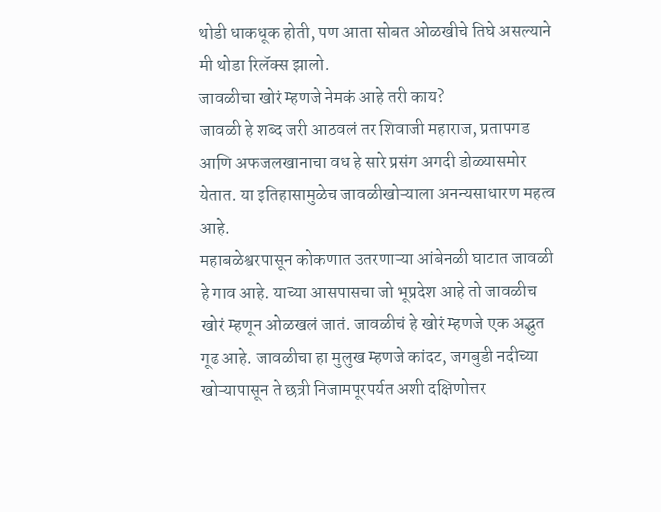थोडी धाकधूक होती, पण आता सोबत ओळखीचे तिघे असल्याने मी थोडा रिलॅक्स झालो.
जावळीचा खोरं म्हणजे नेमकं आहे तरी काय?
जावळी हे शब्द जरी आठवलं तर शिवाजी महाराज, प्रतापगड आणि अफजलखानाचा वध हे सारे प्रसंग अगदी डोळ्यासमोर येतात. या इतिहासामुळेच जावळीखोऱ्याला अनन्यसाधारण महत्व आहे.
महाबळेश्वरपासून कोकणात उतरणाऱ्या आंबेनळी घाटात जावळी हे गाव आहे. याच्या आसपासचा जो भूप्रदेश आहे तो जावळीच खोरं म्हणून ओळखलं जातं. जावळीचं हे खोरं म्हणजे एक अद्भुत गूढ आहे. जावळीचा हा मुलुख म्हणजे कांदट, जगबुडी नदीच्या खोऱ्यापासून ते छत्री निजामपूरपर्यत अशी दक्षिणोत्तर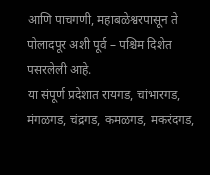आणि पाचगणी, महाबळेश्वरपासून ते पोलादपूर अशी पूर्व – पश्चिम दिशेत पसरलेली आहे.
या संपूर्ण प्रदेशात रायगड, चांभारगड, मंगळगड, चंद्रगड, कमळगड, मकरंदगड,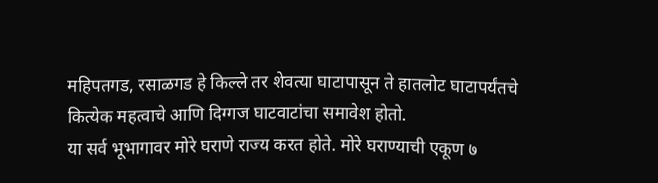महिपतगड, रसाळगड हे किल्ले तर शेवत्या घाटापासून ते हातलोट घाटापर्यंतचे कित्येक महत्वाचे आणि दिग्गज घाटवाटांचा समावेश होतो.
या सर्व भूभागावर मोरे घराणे राज्य करत होते. मोरे घराण्याची एकूण ७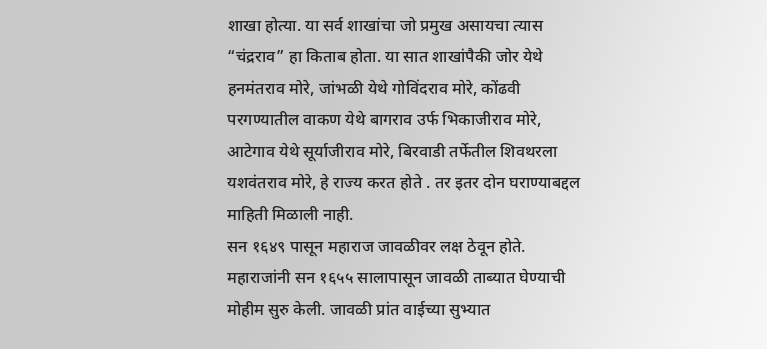शाखा होत्या. या सर्व शाखांचा जो प्रमुख असायचा त्यास “चंद्रराव” हा किताब होता. या सात शाखांपैकी जोर येथे हनमंतराव मोरे, जांभळी येथे गोविंदराव मोरे, कोंढवी परगण्यातील वाकण येथे बागराव उर्फ भिकाजीराव मोरे, आटेगाव येथे सूर्याजीराव मोरे, बिरवाडी तर्फेतील शिवथरला यशवंतराव मोरे, हे राज्य करत होते . तर इतर दोन घराण्याबद्दल माहिती मिळाली नाही.
सन १६४९ पासून महाराज जावळीवर लक्ष ठेवून होते. महाराजांनी सन १६५५ सालापासून जावळी ताब्यात घेण्याची मोहीम सुरु केली. जावळी प्रांत वाईच्या सुभ्यात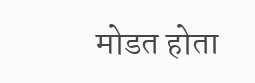मोडत होता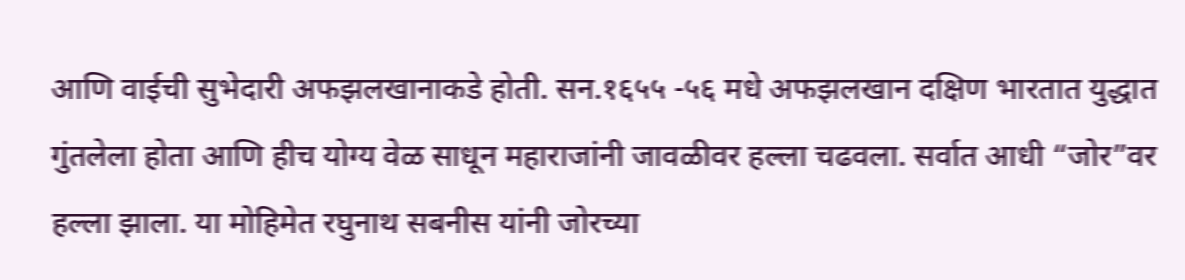आणि वाईची सुभेदारी अफझलखानाकडे होती. सन.१६५५ -५६ मधे अफझलखान दक्षिण भारतात युद्धात गुंतलेला होता आणि हीच योग्य वेळ साधून महाराजांनी जावळीवर हल्ला चढवला. सर्वात आधी “जोर”वर हल्ला झाला. या मोहिमेत रघुनाथ सबनीस यांनी जोरच्या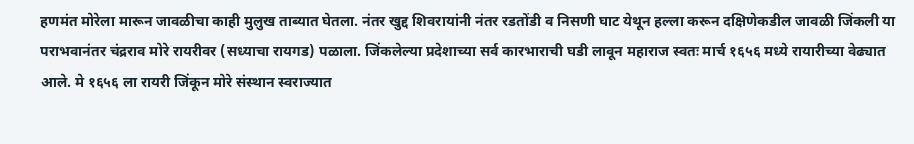हणमंत मोरेला मारून जावळीचा काही मुलुख ताब्यात घेतला. नंतर खुद्द शिवरायांनी नंतर रडतोंडी व निसणी घाट येथून हल्ला करून दक्षिणेकडील जावळी जिंकली या पराभवानंतर चंद्रराव मोरे रायरीवर (सध्याचा रायगड) पळाला. जिंकलेल्या प्रदेशाच्या सर्व कारभाराची घडी लावून महाराज स्वतः मार्च १६५६ मध्ये रायारीच्या वेढ्यात आले. मे १६५६ ला रायरी जिंकून मोरे संस्थान स्वराज्यात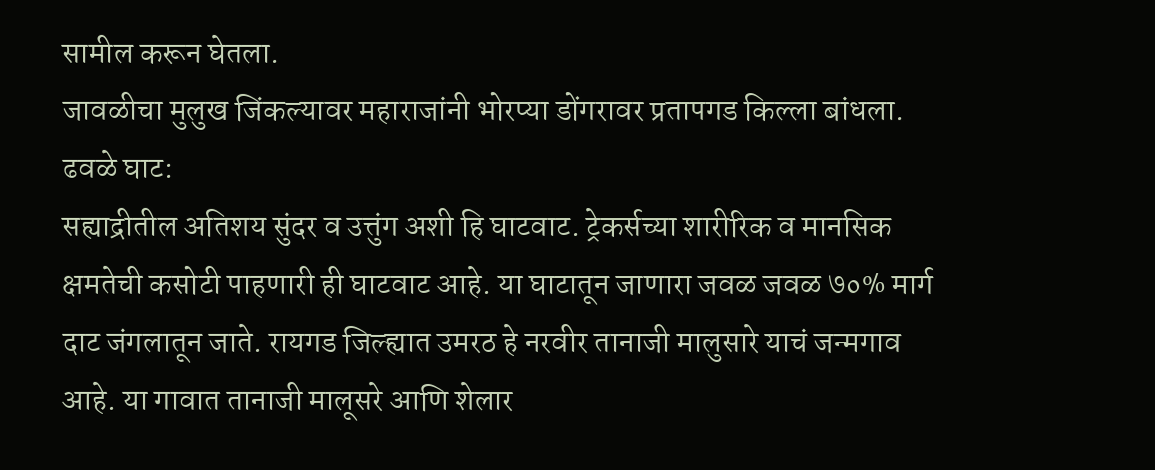सामील करून घेतला.
जावळीचा मुलुख जिंकल्यावर महाराजांनी भोरप्या डोंगरावर प्रतापगड किल्ला बांधला.
ढवळे घाट:
सह्याद्रीतील अतिशय सुंदर व उत्तुंग अशी हि घाटवाट. ट्रेकर्सच्या शारीरिक व मानसिक क्षमतेची कसोटी पाहणारी ही घाटवाट आहे. या घाटातून जाणारा जवळ जवळ ७०% मार्ग दाट जंगलातून जाते. रायगड जिल्ह्यात उमरठ हे नरवीर तानाजी मालुसारे याचं जन्मगाव आहे. या गावात तानाजी मालूसरे आणि शेलार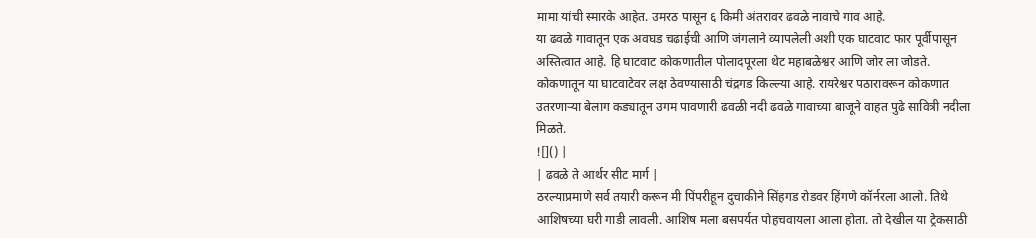मामा यांची स्मारके आहेत. उमरठ पासून ६ किमी अंतरावर ढवळे नावाचे गाव आहे.
या ढवळे गावातून एक अवघड चढाईची आणि जंगलाने व्यापलेली अशी एक घाटवाट फार पूर्वीपासून अस्तित्वात आहे. हि घाटवाट कोकणातील पोलादपूरला थेट महाबळेश्वर आणि जोर ला जोडते. कोकणातून या घाटवाटेवर लक्ष ठेवण्यासाठी चंद्रगड किल्ल्या आहे. रायरेश्वर पठारावरून कोकणात उतरणाऱ्या बेलाग कड्यातून उगम पावणारी ढवळी नदी ढवळे गावाच्या बाजूने वाहत पुढे सावित्री नदीला मिळते.
![]() |
| ढवळे ते आर्थर सीट मार्ग |
ठरल्याप्रमाणे सर्व तयारी करून मी पिंपरीहून दुचाकीने सिंहगड रोडवर हिंगणे कॉर्नरला आलो. तिथे आशिषच्या घरी गाडी लावली. आशिष मला बसपर्यत पोहचवायला आला होता. तो देखील या ट्रेकसाठी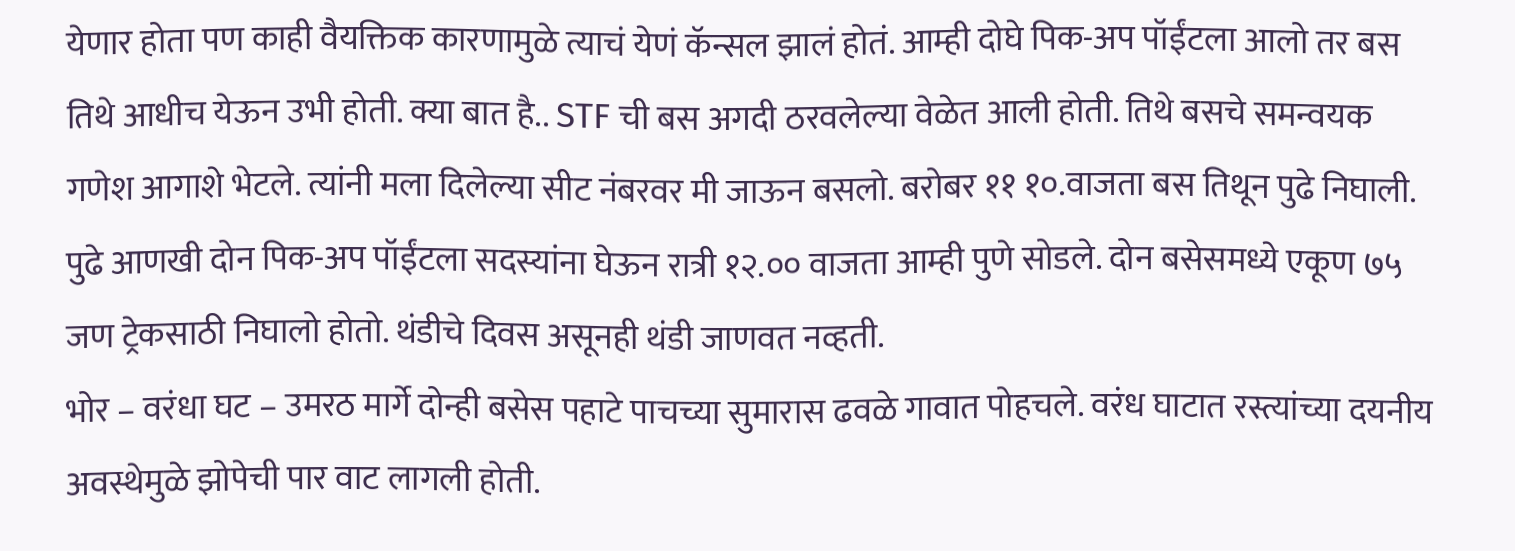येणार होता पण काही वैयक्तिक कारणामुळे त्याचं येणं कॅन्सल झालं होतं. आम्ही दोघे पिक-अप पॉईंटला आलो तर बस तिथे आधीच येऊन उभी होती. क्या बात है.. STF ची बस अगदी ठरवलेल्या वेळेत आली होती. तिथे बसचे समन्वयक गणेश आगाशे भेटले. त्यांनी मला दिलेल्या सीट नंबरवर मी जाऊन बसलो. बरोबर ११ १०.वाजता बस तिथून पुढे निघाली. पुढे आणखी दोन पिक-अप पॉईंटला सदस्यांना घेऊन रात्री १२.०० वाजता आम्ही पुणे सोडले. दोन बसेसमध्ये एकूण ७५ जण ट्रेकसाठी निघालो होतो. थंडीचे दिवस असूनही थंडी जाणवत नव्हती.
भोर – वरंधा घट – उमरठ मार्गे दोन्ही बसेस पहाटे पाचच्या सुमारास ढवळे गावात पोहचले. वरंध घाटात रस्त्यांच्या दयनीय अवस्थेमुळे झोपेची पार वाट लागली होती.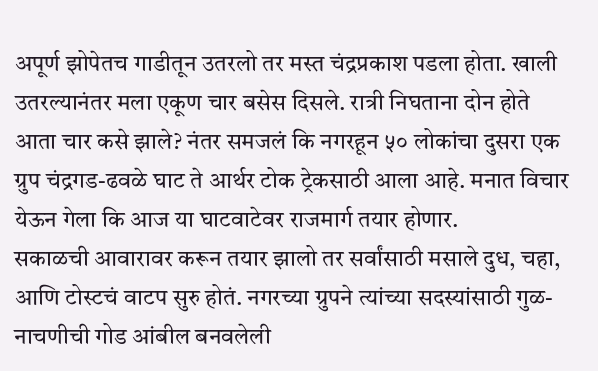अपूर्ण झोपेतच गाडीतून उतरलो तर मस्त चंद्रप्रकाश पडला होता. खाली उतरल्यानंतर मला एकूण चार बसेस दिसले. रात्री निघताना दोन होते आता चार कसे झाले? नंतर समजलं कि नगरहून ५० लोकांचा दुसरा एक ग्रुप चंद्रगड-ढवळे घाट ते आर्थर टोक ट्रेकसाठी आला आहे. मनात विचार येऊन गेला कि आज या घाटवाटेवर राजमार्ग तयार होणार.
सकाळची आवारावर करून तयार झालो तर सर्वांसाठी मसाले दुध, चहा, आणि टोस्टचं वाटप सुरु होतं. नगरच्या ग्रुपने त्यांच्या सदस्यांसाठी गुळ-नाचणीची गोड आंबील बनवलेली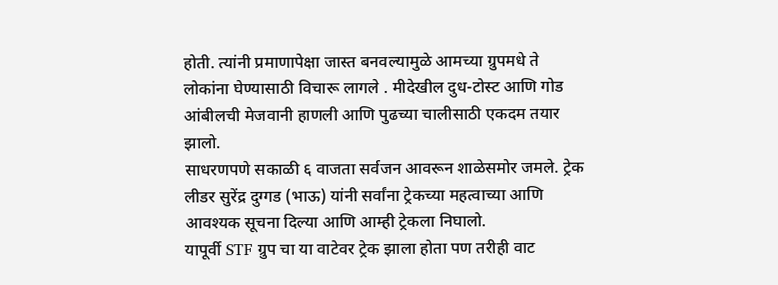होती. त्यांनी प्रमाणापेक्षा जास्त बनवल्यामुळे आमच्या ग्रुपमधे ते लोकांना घेण्यासाठी विचारू लागले . मीदेखील दुध-टोस्ट आणि गोड आंबीलची मेजवानी हाणली आणि पुढच्या चालीसाठी एकदम तयार झालो.
साधरणपणे सकाळी ६ वाजता सर्वजन आवरून शाळेसमोर जमले. ट्रेक लीडर सुरेंद्र दुग्गड (भाऊ) यांनी सर्वांना ट्रेकच्या महत्वाच्या आणि आवश्यक सूचना दिल्या आणि आम्ही ट्रेकला निघालो.
यापूर्वी STF ग्रुप चा या वाटेवर ट्रेक झाला होता पण तरीही वाट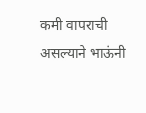कमी वापराची असल्याने भाऊंनी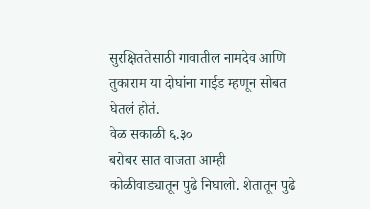सुरक्षिततेसाठी गावातील नामदेव आणि तुकाराम या दोघांना गाईड म्हणून सोबत घेतलं होतं.
वेळ सकाळी ६.३०
बरोबर सात वाजता आम्ही कोळीवाड्यातून पुढे निघालो. शेतातून पुढे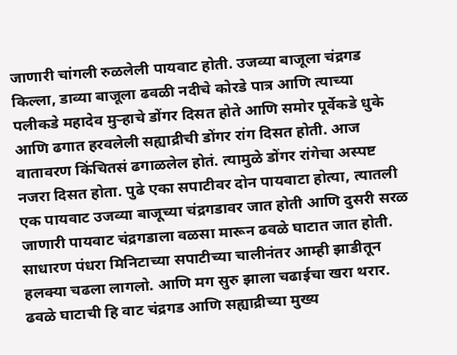जाणारी चांगली रुळलेली पायवाट होती. उजव्या बाजूला चंद्रगड किल्ला, डाव्या बाजूला ढवळी नदीचे कोरडे पात्र आणि त्याच्या पलीकडे महादेव मुऱ्हाचे डोंगर दिसत होते आणि समोर पूर्वेकडे धुके आणि ढगात हरवलेली सह्याद्रीची डोंगर रांग दिसत होती. आज वातावरण किंचितसं ढगाळलेल होतं. त्यामुळे डोंगर रांगेचा अस्पष्ट नजरा दिसत होता. पुढे एका सपाटीवर दोन पायवाटा होत्या, त्यातली एक पायवाट उजव्या बाजूच्या चंद्रगडावर जात होती आणि दुसरी सरळ जाणारी पायवाट चंद्रगडाला वळसा मारून ढवळे घाटात जात होती. साधारण पंधरा मिनिटाच्या सपाटीच्या चालीनंतर आम्ही झाडीतून हलक्या चढला लागलो. आणि मग सुरु झाला चढाईचा खरा थरार. ढवळे घाटाची हि वाट चंद्रगड आणि सह्याद्रीच्या मुख्य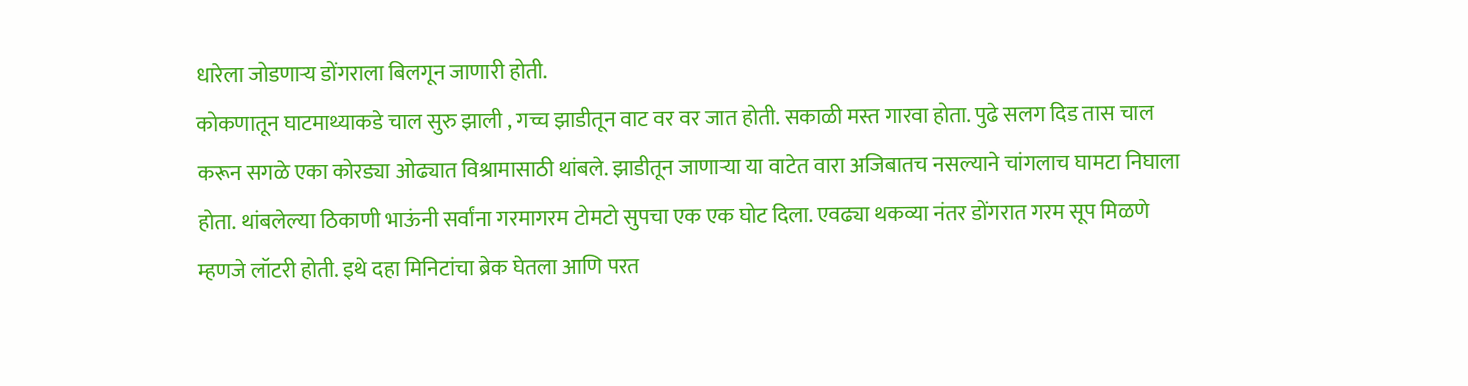धारेला जोडणाऱ्य डोंगराला बिलगून जाणारी होती.
कोकणातून घाटमाथ्याकडे चाल सुरु झाली , गच्च झाडीतून वाट वर वर जात होती. सकाळी मस्त गारवा होता. पुढे सलग दिड तास चाल करून सगळे एका कोरड्या ओढ्यात विश्रामासाठी थांबले. झाडीतून जाणाऱ्या या वाटेत वारा अजिबातच नसल्याने चांगलाच घामटा निघाला होता. थांबलेल्या ठिकाणी भाऊंनी सर्वांना गरमागरम टोमटो सुपचा एक एक घोट दिला. एवढ्या थकव्या नंतर डोंगरात गरम सूप मिळणे म्हणजे लॉटरी होती. इथे दहा मिनिटांचा ब्रेक घेतला आणि परत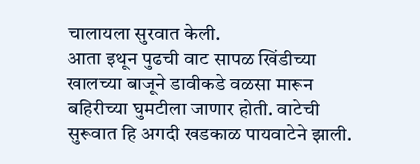चालायला सुरवात केली.
आता इथून पुढची वाट सापळ खिंडीच्या खालच्या बाजूने डावीकडे वळसा मारून बहिरीच्या घुमटीला जाणार होती. वाटेची सुरूवात हि अगदी खडकाळ पायवाटेने झाली.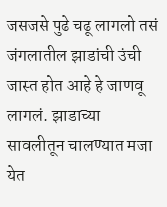जसजसे पुढे चढू लागलो तसं जंगलातील झाडांची उंची जास्त होत आहे हे जाणवू लागलं. झाडाच्या सावलीतून चालण्यात मजा येत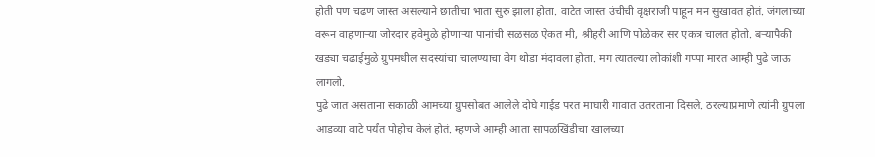होती पण चढण जास्त असल्याने छातीचा भाता सुरु झाला होता. वाटेत जास्त उंचीची वृक्षराजी पाहून मन सुखावत होतं. जंगलाच्या वरून वाहणाऱ्या जोरदार हवेमुळे होणाऱ्या पानांची सळसळ ऐकत मी, श्रीहरी आणि पोळेकर सर एकत्र चालत होतो. बऱ्यापैकी खड्या चढाईमुळे ग्रुपमधील सदस्यांचा चालण्याचा वेग थोडा मंदावला होता. मग त्यातल्या लोकांशी गप्पा मारत आम्ही पुढे जाऊ लागलो.
पुढे जात असताना सकाळी आमच्या ग्रुपसोबत आलेले दोघे गाईड परत माघारी गावात उतरताना दिसले. ठरल्याप्रमाणे त्यांनी ग्रुपला आडव्या वाटे पर्यंत पोहोच केलं होतं. म्हणजे आम्ही आता सापळखिंडीचा खालच्या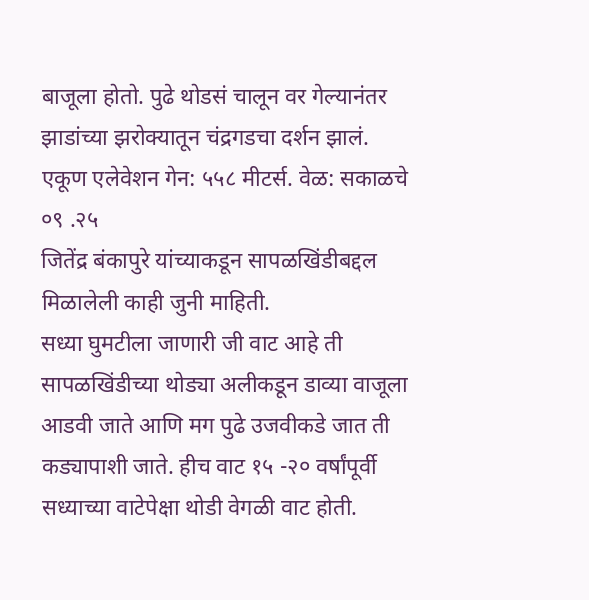बाजूला होतो. पुढे थोडसं चालून वर गेल्यानंतर झाडांच्या झरोक्यातून चंद्रगडचा दर्शन झालं.
एकूण एलेवेशन गेन: ५५८ मीटर्स. वेळ: सकाळचे ०९ .२५
जितेंद्र बंकापुरे यांच्याकडून सापळखिंडीबद्दल मिळालेली काही जुनी माहिती.
सध्या घुमटीला जाणारी जी वाट आहे ती सापळखिंडीच्या थोड्या अलीकडून डाव्या वाजूला आडवी जाते आणि मग पुढे उजवीकडे जात ती कड्यापाशी जाते. हीच वाट १५ -२० वर्षांपूर्वी सध्याच्या वाटेपेक्षा थोडी वेगळी वाट होती.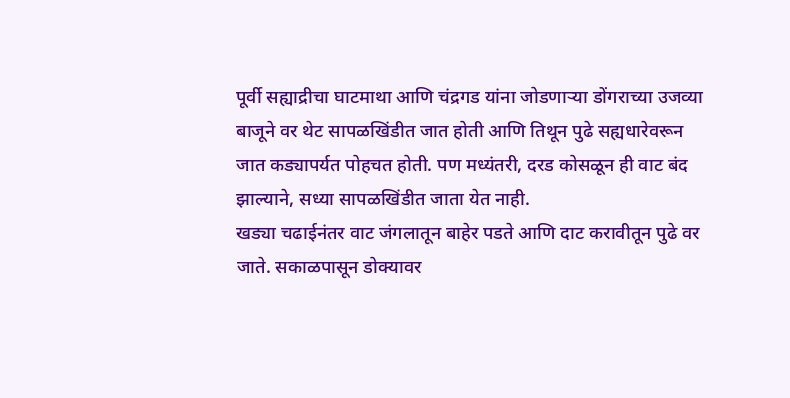पूर्वी सह्याद्रीचा घाटमाथा आणि चंद्रगड यांना जोडणाऱ्या डोंगराच्या उजव्या बाजूने वर थेट सापळखिंडीत जात होती आणि तिथून पुढे सह्यधारेवरून जात कड्यापर्यत पोहचत होती. पण मध्यंतरी, दरड कोसळून ही वाट बंद झाल्याने, सध्या सापळखिंडीत जाता येत नाही.
खड्या चढाईनंतर वाट जंगलातून बाहेर पडते आणि दाट करावीतून पुढे वर जाते. सकाळपासून डोक्यावर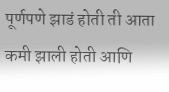पूर्णपणे झाडं होती ती आता कमी झाली होती आणि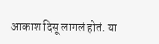आकाश दिसू लागलं होतं. या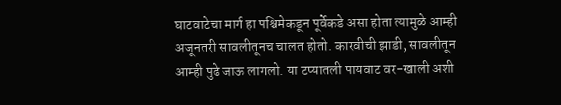घाटवाटेचा मार्ग हा पश्चिमेकडून पूर्वेकडे असा होता त्यामुळे आम्ही अजूनतरी सावलीतूनच चालत होतो. कारवीची झाडी, सावलीतून आम्ही पुढे जाऊ लागलो. या टप्यातली पायवाट वर-खाली अशी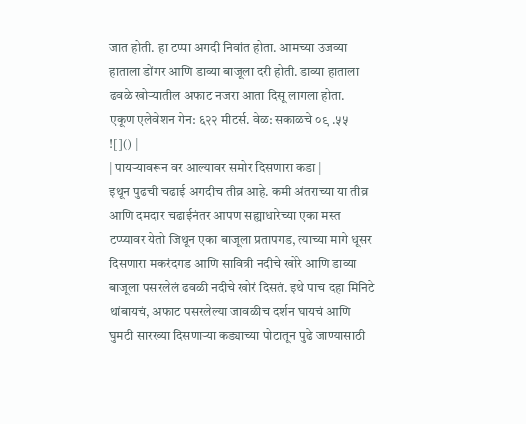जात होती. हा टप्पा अगदी निवांत होता. आमच्या उजव्या हाताला डोंगर आणि डाव्या बाजूला दरी होती. डाव्या हाताला ढवळे खोऱ्यातील अफाट नजरा आता दिसू लागला होता.
एकूण एलेवेशन गेन: ६२२ मीटर्स. वेळ: सकाळचे ०९ .५५
![]() |
| पायऱ्यावरून वर आल्यावर समोर दिसणारा कडा |
इथून पुढची चढाई अगदीच तीव्र आहे. कमी अंतराच्या या तीव्र आणि दमदार चढाईनंतर आपण सह्याधारेच्या एका मस्त टप्प्यावर येतो जिथून एका बाजूला प्रतापगड, त्याच्या मागे धूसर दिसणारा मकरंदगड आणि सावित्री नदीचे खोरे आणि डाव्या बाजूला पसरलेलं ढवळी नदीचे खोरं दिसतं. इथे पाच दहा मिनिटे थांबायचं, अफाट पसरलेल्या जावळीच दर्शन घायचं आणि घुमटी सारख्या दिसणाऱ्या कड्याच्या पोटातून पुढे जाण्यासाठी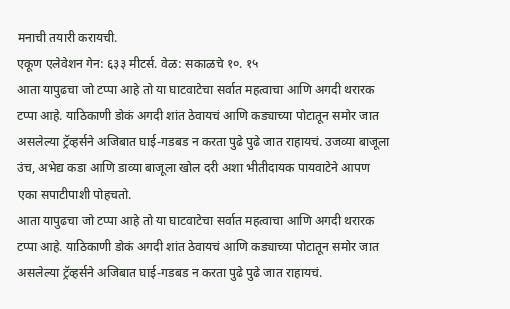मनाची तयारी करायची.
एकूण एलेवेशन गेन: ६३३ मीटर्स. वेळ: सकाळचे १०. १५
आता यापुढचा जो टप्पा आहे तो या घाटवाटेचा सर्वात महत्वाचा आणि अगदी थरारक टप्पा आहे. याठिकाणी डोकं अगदी शांत ठेवायचं आणि कड्याच्या पोटातून समोर जात असलेल्या ट्रॅव्हर्सने अजिबात घाई-गडबड न करता पुढे पुढे जात राहायचं. उजव्या बाजूला उंच, अभेद्य कडा आणि डाव्या बाजूला खोल दरी अशा भीतीदायक पायवाटेने आपण एका सपाटीपाशी पोहचतो.
आता यापुढचा जो टप्पा आहे तो या घाटवाटेचा सर्वात महत्वाचा आणि अगदी थरारक टप्पा आहे. याठिकाणी डोकं अगदी शांत ठेवायचं आणि कड्याच्या पोटातून समोर जात असलेल्या ट्रॅव्हर्सने अजिबात घाई-गडबड न करता पुढे पुढे जात राहायचं.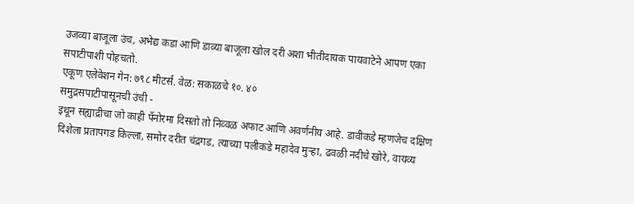उजव्या बाजूला उंच, अभेद्य कडा आणि डाव्या बाजूला खोल दरी अशा भीतीदायक पायवाटेने आपण एका सपाटीपाशी पोहचतो.
एकूण एलेवेशन गेन: ७९८ मीटर्स. वेळ: सकाळचे १०. ४०
समुद्रसपाटीपासूनची उंची -
इथून सह्याद्रीचा जो काही पॅनोरमा दिसतो तो निव्वळ अफाट आणि अवर्णनीय आहे. डावीकडे म्हणजेच दक्षिण दिशेला प्रतापगड किल्ला, समोर दरीत चंद्रगड, त्याच्या पलीकडे महादेव मुऱ्हा, ढवळी नदीचे खोरे, वायव्य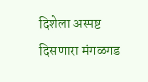दिशेला अस्पष्ट दिसणारा मंगळगड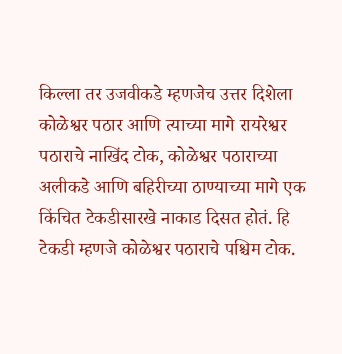किल्ला तर उजवीकडे म्हणजेच उत्तर दिशेला कोळेश्वर पठार आणि त्याच्या मागे रायरेश्वर पठाराचे नाखिंद टोक, कोळेश्वर पठाराच्या अलीकडे आणि बहिरीच्या ठाण्याच्या मागे एक किंचित टेकडीसारखे नाकाड दिसत होतं. हि टेकडी म्हणजे कोळेश्वर पठाराचे पश्चिम टोक.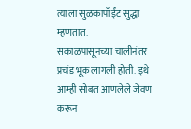त्याला सुळकापॉईंट सुद्धा म्हणतात.
सकाळपासूनच्या चालीनंतर प्रचंड भूक लागली होती. इथे आम्ही सोबत आणलेले जेवण करून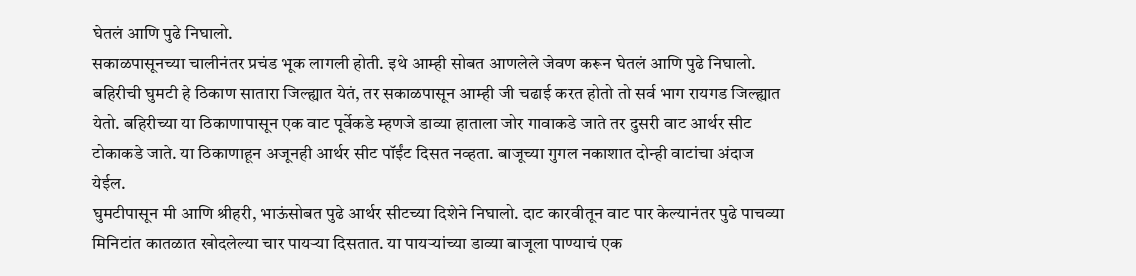घेतलं आणि पुढे निघालो.
सकाळपासूनच्या चालीनंतर प्रचंड भूक लागली होती. इथे आम्ही सोबत आणलेले जेवण करून घेतलं आणि पुढे निघालो.
बहिरीची घुमटी हे ठिकाण सातारा जिल्ह्यात येतं, तर सकाळपासून आम्ही जी चढाई करत होतो तो सर्व भाग रायगड जिल्ह्यात येतो. बहिरीच्या या ठिकाणापासून एक वाट पूर्वेकडे म्हणजे डाव्या हाताला जोर गावाकडे जाते तर दुसरी वाट आर्थर सीट टोकाकडे जाते. या ठिकाणाहून अजूनही आर्थर सीट पॉईंट दिसत नव्हता. बाजूच्या गुगल नकाशात दोन्ही वाटांचा अंदाज येईल.
घुमटीपासून मी आणि श्रीहरी, भाऊंसोबत पुढे आर्थर सीटच्या दिशेने निघालो. दाट कारवीतून वाट पार केल्यानंतर पुढे पाचव्या मिनिटांत कातळात खोदलेल्या चार पायऱ्या दिसतात. या पायऱ्यांच्या डाव्या बाजूला पाण्याचं एक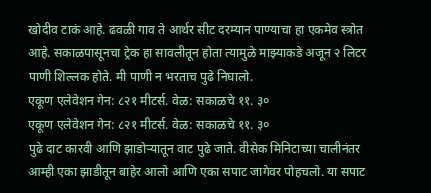खोदीव टाकं आहे. ढवळी गाव ते आर्थर सीट दरम्यान पाण्याचा हा एकमेव स्त्रोत आहे. सकाळपासूनचा ट्रेक हा सावलीतून होता त्यामुळे माझ्याकडे अजून २ लिटर पाणी शिल्लक होते. मी पाणी न भरताच पुढे निघालो.
एकूण एलेवेशन गेन: ८२१ मीटर्स. वेळ: सकाळचे ११. ३०
एकूण एलेवेशन गेन: ८२१ मीटर्स. वेळ: सकाळचे ११. ३०
पुढे दाट कारवी आणि झाडोऱ्यातून वाट पुढे जाते. वीसेक मिनिटाच्या चालीनंतर आम्ही एका झाडीतून बाहेर आलो आणि एका सपाट जागेवर पोहचलो. या सपाट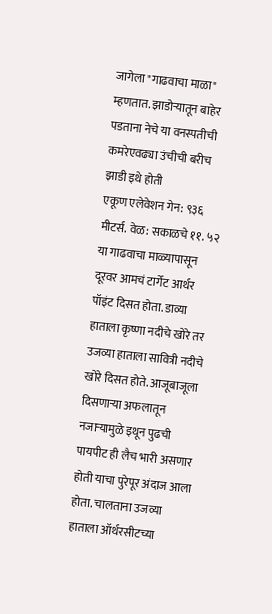जागेला "गाढवाचा माळा" म्हणतात. झाडोऱ्यातून बाहेर पडताना नेचे या वनस्पतीची कमरेएवढ्या उंचीची बरीच झाडी इथे होती
एकूण एलेवेशन गेन: ९३६ मीटर्स. वेळ: सकाळचे ११. ५२
या गाढवाचा माळ्यापासून दूरवर आमचं टार्गेट आर्थर पॉइंट दिसत होता. डाव्या हाताला कृष्णा नदीचे खोरे तर उजव्या हाताला सावित्री नदीचे खोरे दिसत होते. आजूबाजूला दिसणाऱ्या अफलातून नजाऱ्यामुळे इथून पुढची पायपीट ही लैच भारी असणार होती याचा पुरेपूर अंदाज आला होता. चालताना उजव्या हाताला ऑर्थरसीटच्या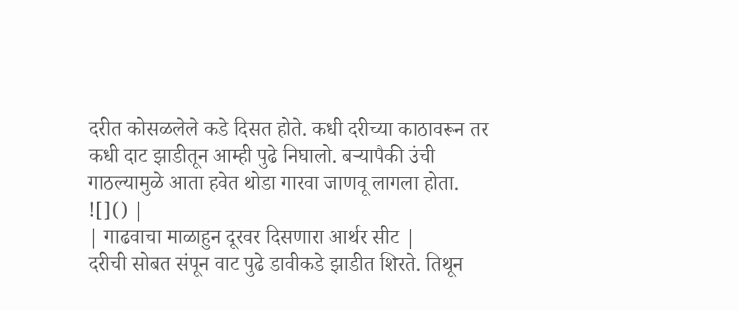दरीत कोसळलेले कडे दिसत होते. कधी दरीच्या काठावरून तर कधी दाट झाडीतून आम्ही पुढे निघालो. बऱ्यापैकी उंची गाठल्यामुळे आता हवेत थोडा गारवा जाणवू लागला होता.
![]() |
| गाढवाचा माळाहुन दूरवर दिसणारा आर्थर सीट |
दरीची सोबत संपून वाट पुढे डावीकडे झाडीत शिरते. तिथून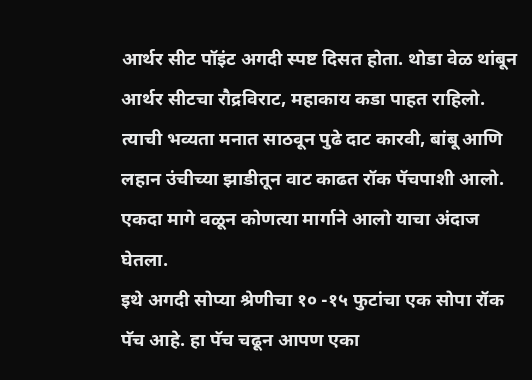आर्थर सीट पॉइंट अगदी स्पष्ट दिसत होता. थोडा वेळ थांबून आर्थर सीटचा रौद्रविराट, महाकाय कडा पाहत राहिलो. त्याची भव्यता मनात साठवून पुढे दाट कारवी, बांबू आणि लहान उंचीच्या झाडीतून वाट काढत रॉक पॅचपाशी आलो. एकदा मागे वळून कोणत्या मार्गाने आलो याचा अंदाज घेतला.
इथे अगदी सोप्या श्रेणीचा १० -१५ फुटांचा एक सोपा रॉक पॅच आहे. हा पॅच चढून आपण एका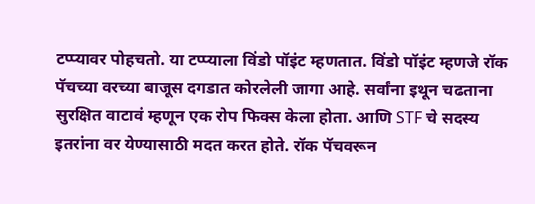टप्प्यावर पोहचतो. या टप्प्याला विंडो पॉइंट म्हणतात. विंडो पॉइंट म्हणजे रॉक पॅचच्या वरच्या बाजूस दगडात कोरलेली जागा आहे. सर्वांना इथून चढताना सुरक्षित वाटावं म्हणून एक रोप फिक्स केला होता. आणि STF चे सदस्य इतरांना वर येण्यासाठी मदत करत होते. रॉक पॅचवरून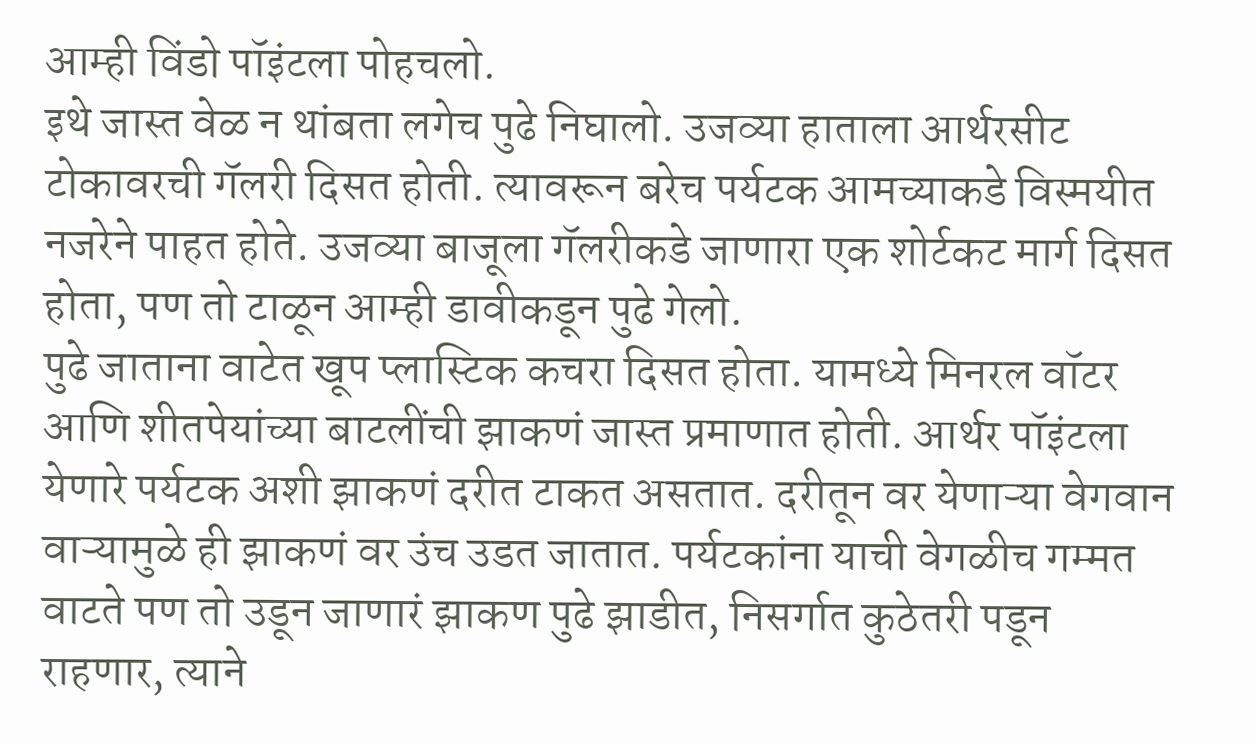आम्ही विंडो पॉइंटला पोहचलो.
इथे जास्त वेळ न थांबता लगेच पुढे निघालो. उजव्या हाताला आर्थरसीट टोकावरची गॅलरी दिसत होती. त्यावरून बरेच पर्यटक आमच्याकडे विस्मयीत नजरेने पाहत होते. उजव्या बाजूला गॅलरीकडे जाणारा एक शोर्टकट मार्ग दिसत होता, पण तो टाळून आम्ही डावीकडून पुढे गेलो.
पुढे जाताना वाटेत खूप प्लास्टिक कचरा दिसत होता. यामध्ये मिनरल वॉटर आणि शीतपेयांच्या बाटलींची झाकणं जास्त प्रमाणात होती. आर्थर पॉइंटला येणारे पर्यटक अशी झाकणं दरीत टाकत असतात. दरीतून वर येणाऱ्या वेगवान वाऱ्यामुळे ही झाकणं वर उंच उडत जातात. पर्यटकांना याची वेगळीच गम्मत वाटते पण तो उडून जाणारं झाकण पुढे झाडीत, निसर्गात कुठेतरी पडून राहणार, त्याने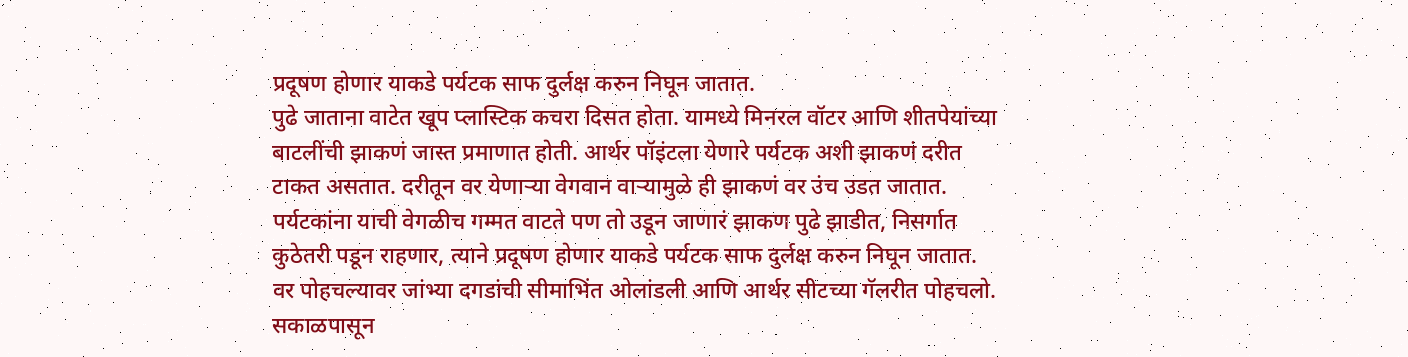प्रदूषण होणार याकडे पर्यटक साफ दुर्लक्ष करुन निघून जातात.
पुढे जाताना वाटेत खूप प्लास्टिक कचरा दिसत होता. यामध्ये मिनरल वॉटर आणि शीतपेयांच्या बाटलींची झाकणं जास्त प्रमाणात होती. आर्थर पॉइंटला येणारे पर्यटक अशी झाकणं दरीत टाकत असतात. दरीतून वर येणाऱ्या वेगवान वाऱ्यामुळे ही झाकणं वर उंच उडत जातात. पर्यटकांना याची वेगळीच गम्मत वाटते पण तो उडून जाणारं झाकण पुढे झाडीत, निसर्गात कुठेतरी पडून राहणार, त्याने प्रदूषण होणार याकडे पर्यटक साफ दुर्लक्ष करुन निघून जातात.
वर पोहचल्यावर जांभ्या दगडांची सीमाभिंत ओलांडली आणि आर्थर सीटच्या गॅलरीत पोहचलो. सकाळपासून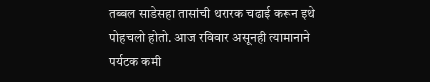तब्बल साडेसहा तासांची थरारक चढाई करून इथे पोहचलो होतो. आज रविवार असूनही त्यामानाने पर्यटक कमी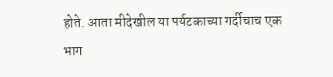होते. आता मीदेखील या पर्यटकाच्या गर्दीचाच एक भाग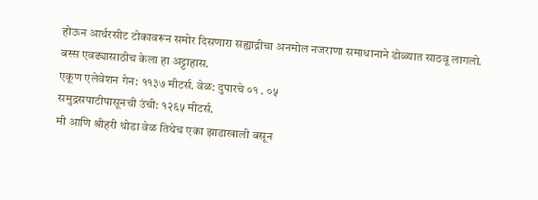होऊन आर्थरसीट टोकावरून समोर दिसणारा सह्याद्रीचा अनमोल नजराणा समाधानाने डोळ्यात साठवू लागलो. बस्स एवढ्यासाठीच केला हा अट्टाहास.
एकूण एलेवेशन गेन: ११३७ मीटर्स. वेळ: दुपारचे ०१ . ०५
समुद्रसपाटीपासूनची उंची: १२६५ मीटर्स.
मी आणि श्रीहरी थोडा वेळ तिथेच एका झाडाखाली बसून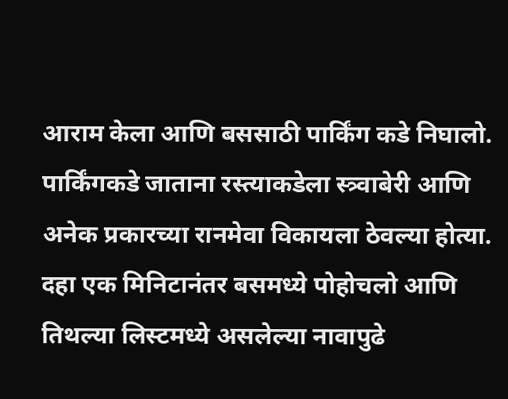आराम केला आणि बससाठी पार्किंग कडे निघालो. पार्किंगकडे जाताना रस्त्याकडेला स्त्र्वाबेरी आणि अनेक प्रकारच्या रानमेवा विकायला ठेवल्या होत्या. दहा एक मिनिटानंतर बसमध्ये पोहोचलो आणि तिथल्या लिस्टमध्ये असलेल्या नावापुढे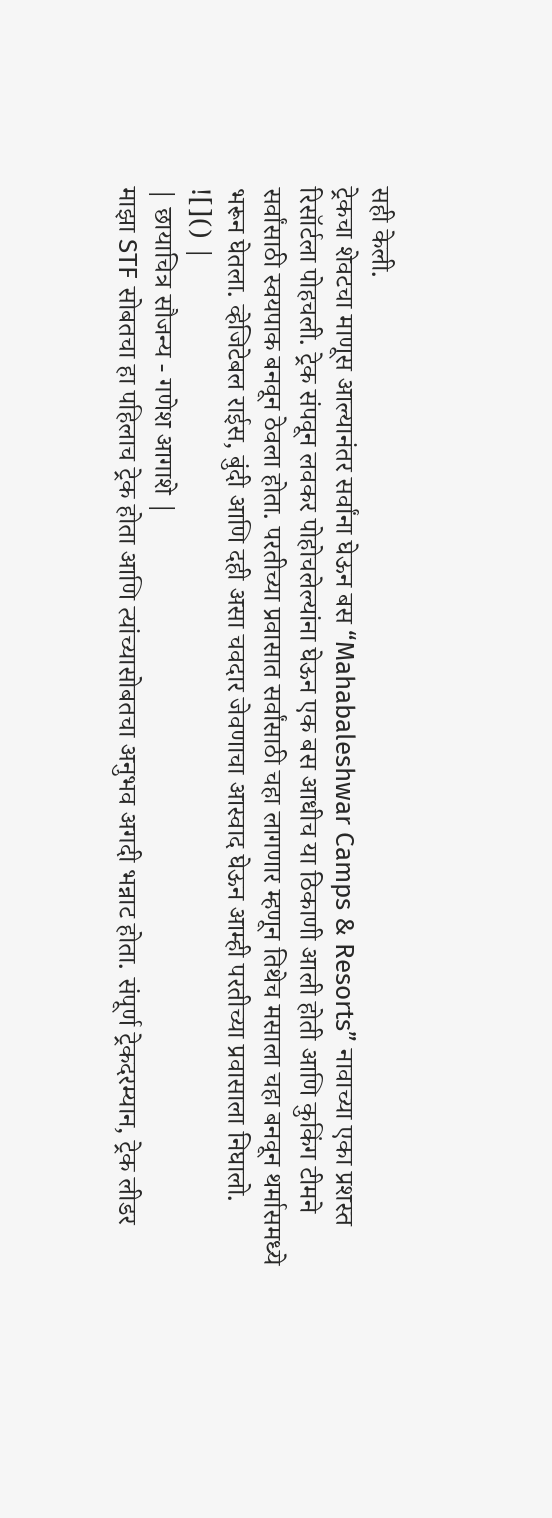सही केली.
ट्रेकचा शेवटचा माणूस आल्यानंतर सर्वांना घेऊन बस “Mahabaleshwar Camps & Resorts” नावाच्या एका प्रशस्त रिसॉर्टला पोहचली. ट्रेक संपवून लवकर पोहोचलेल्यांना घेऊन एक बस आधीच या ठिकाणी आली होती आणि कुकिंग टीमने सर्वांसाठी स्वयपाक बनवून ठेवला होता. परतीच्या प्रवासात सर्वांसाठी चहा लागणार म्हणून तिथेच मसाला चहा बनवून थर्मासमध्ये भरून घेतला. व्हेजिटेबल राईस, बुंदी आणि दही असा चवदार जेवणाचा आस्वाद घेऊन आम्ही परतीच्या प्रवासाला निघालो.
![]() |
| छायाचित्र सौजन्य - गणेश आगाशे |
माझा STF सोबतचा हा पहिलाच ट्रेक होता आणि त्यांच्यासोबतचा अनुभव अगदी भन्नाट होता. संपूर्ण ट्रेकदरम्यान, ट्रेक लीडर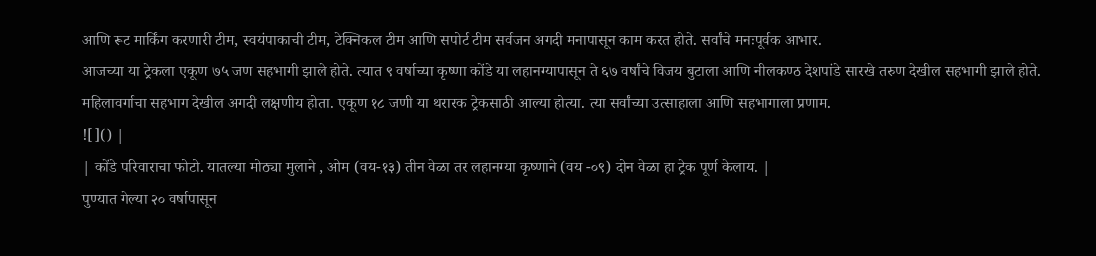आणि रूट मार्किंग करणारी टीम, स्वयंपाकाची टीम, टेक्निकल टीम आणि सपोर्ट टीम सर्वजन अगदी मनापासून काम करत होते. सर्वांचे मनःपूर्वक आभार.
आजच्या या ट्रेकला एकूण ७५ जण सहभागी झाले होते. त्यात ९ वर्षाच्या कृष्णा कोंडे या लहानग्यापासून ते ६७ वर्षांचे विजय बुटाला आणि नीलकण्ठ देशपांडे सारखे तरुण देखील सहभागी झाले होते. महिलावर्गाचा सहभाग देखील अगदी लक्षणीय होता. एकूण १८ जणी या थरारक ट्रेकसाठी आल्या होत्या. त्या सर्वांच्या उत्साहाला आणि सहभागाला प्रणाम.
![]() |
| कोंडे परिवाराचा फोटो. यातल्या मोठ्या मुलाने , ओम (वय-१३) तीन वेळा तर लहानग्या कृष्णाने (वय -०९) दोन वेळा हा ट्रेक पूर्ण केलाय. |
पुण्यात गेल्या २० वर्षापासून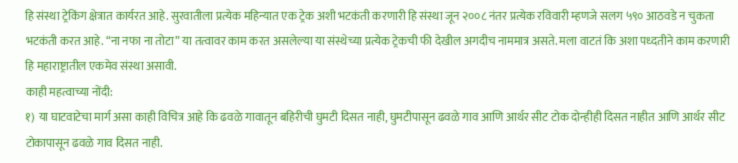हि संस्था ट्रेकिंग क्षेत्रात कार्यरत आहे. सुरवातीला प्रत्येक महिन्यात एक ट्रेक अशी भटकंती करणारी हि संस्था जून २००८ नंतर प्रत्येक रविवारी म्हणजे सलग ५९० आठवडे न चुकता भटकंती करत आहे. “ना नफा ना तोटा” या तत्वावर काम करत असलेल्या या संस्थेच्या प्रत्येक ट्रेकची फी देखील अगदीच नाममात्र असते. मला वाटतं कि अशा पध्दतीने काम करणारी हि महाराष्ट्रातील एकमेव संस्था असावी.
काही महत्वाच्या नोंदी:
१) या घाटवाटेचा मार्ग असा काही विचित्र आहे कि ढवळे गावातून बहिरीची घुमटी दिसत नाही, घुमटीपासून ढवळे गाव आणि आर्थर सीट टोक दोन्हीही दिसत नाहीत आणि आर्थर सीट टोकापासून ढवळे गाव दिसत नाही.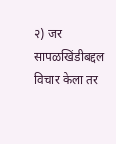२) जर सापळखिंडीबद्दल विचार केला तर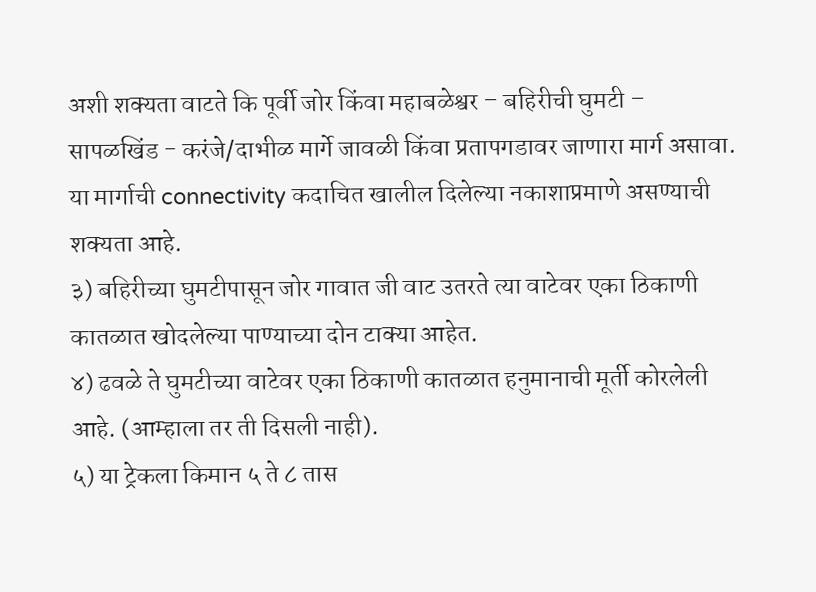अशी शक्यता वाटते कि पूर्वी जोर किंवा महाबळेश्वर – बहिरीची घुमटी – सापळखिंड - करंजे/दाभीळ मार्गे जावळी किंवा प्रतापगडावर जाणारा मार्ग असावा. या मार्गाची connectivity कदाचित खालील दिलेल्या नकाशाप्रमाणे असण्याची शक्यता आहे.
३) बहिरीच्या घुमटीपासून जोर गावात जी वाट उतरते त्या वाटेवर एका ठिकाणी कातळात खोदलेल्या पाण्याच्या दोन टाक्या आहेत.
४) ढवळे ते घुमटीच्या वाटेवर एका ठिकाणी कातळात हनुमानाची मूर्ती कोरलेली आहे. (आम्हाला तर ती दिसली नाही).
५) या ट्रेकला किमान ५ ते ८ तास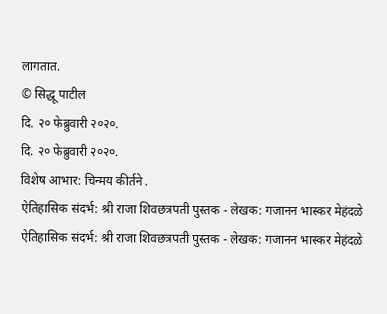लागतात.
© सिद्धू पाटील
दि. २० फेब्रुवारी २०२०.
दि. २० फेब्रुवारी २०२०.
विशेष आभार: चिन्मय कीर्तने .
ऐतिहासिक संदर्भ: श्री राजा शिवछत्रपती पुस्तक - लेखक: गजानन भास्कर मेहंदळे
ऐतिहासिक संदर्भ: श्री राजा शिवछत्रपती पुस्तक - लेखक: गजानन भास्कर मेहंदळे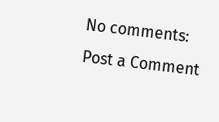No comments:
Post a Comment